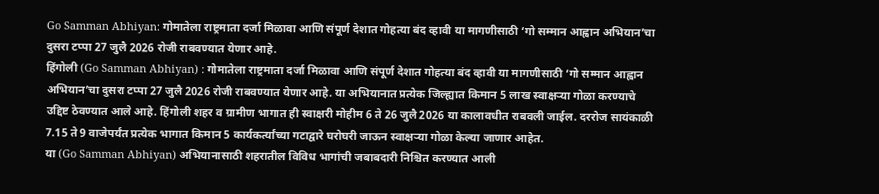Go Samman Abhiyan: गोमातेला राष्ट्रमाता दर्जा मिळावा आणि संपूर्ण देशात गोहत्या बंद व्हावी या मागणीसाठी ‘गो सम्मान आह्वान अभियान’चा दुसरा टप्पा 27 जुलै 2026 रोजी राबवण्यात येणार आहे.
हिंगोली (Go Samman Abhiyan) : गोमातेला राष्ट्रमाता दर्जा मिळावा आणि संपूर्ण देशात गोहत्या बंद व्हावी या मागणीसाठी ‘गो सम्मान आह्वान अभियान’चा दुसरा टप्पा 27 जुलै 2026 रोजी राबवण्यात येणार आहे. या अभियानात प्रत्येक जिल्ह्यात किमान 5 लाख स्वाक्षऱ्या गोळा करण्याचे उद्दिष्ट ठेवण्यात आले आहे. हिंगोली शहर व ग्रामीण भागात ही स्वाक्षरी मोहीम 6 ते 26 जुलै 2026 या कालावधीत राबवली जाईल. दररोज सायंकाळी 7.15 ते 9 वाजेपर्यंत प्रत्येक भागात किमान 5 कार्यकर्त्यांच्या गटाद्वारे घरोघरी जाऊन स्वाक्षऱ्या गोळा केल्या जाणार आहेत.
या (Go Samman Abhiyan) अभियानासाठी शहरातील विविध भागांची जबाबदारी निश्चित करण्यात आली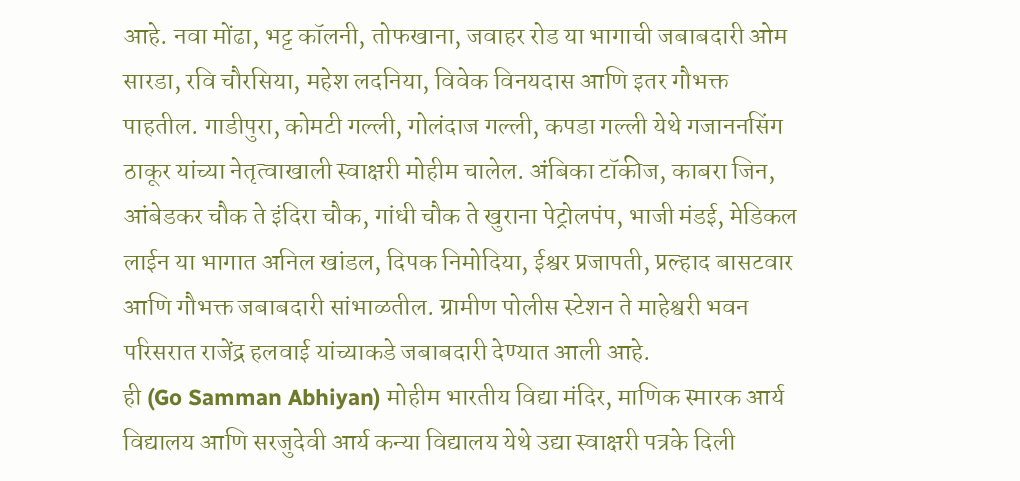आहे. नवा मोंढा, भट्ट कॉलनी, तोफखाना, जवाहर रोड या भागाची जबाबदारी ओम सारडा, रवि चौरसिया, महेश लदनिया, विवेक विनयदास आणि इतर गौभक्त पाहतील. गाडीपुरा, कोमटी गल्ली, गोलंदाज गल्ली, कपडा गल्ली येथे गजाननसिंग ठाकूर यांच्या नेतृत्वाखाली स्वाक्षरी मोहीम चालेल. अंबिका टॉकीज, काबरा जिन, आंबेडकर चौक ते इंदिरा चौक, गांधी चौक ते खुराना पेट्रोलपंप, भाजी मंडई, मेडिकल लाईन या भागात अनिल खांडल, दिपक निमोदिया, ईश्वर प्रजापती, प्रल्हाद बासटवार आणि गौभक्त जबाबदारी सांभाळतील. ग्रामीण पोलीस स्टेशन ते माहेश्वरी भवन परिसरात राजेंद्र हलवाई यांच्याकडे जबाबदारी देण्यात आली आहे.
ही (Go Samman Abhiyan) मोहीम भारतीय विद्या मंदिर, माणिक स्मारक आर्य विद्यालय आणि सरजुदेवी आर्य कन्या विद्यालय येथे उद्या स्वाक्षरी पत्रके दिली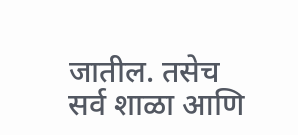जातील. तसेच सर्व शाळा आणि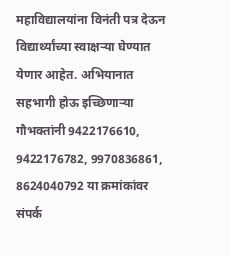महाविद्यालयांना विनंती पत्र देऊन विद्यार्थ्यांच्या स्वाक्षऱ्या घेण्यात येणार आहेत. अभियानात सहभागी होऊ इच्छिणाऱ्या गौभक्तांनी 9422176610, 9422176782, 9970836861, 8624040792 या क्रमांकांवर संपर्क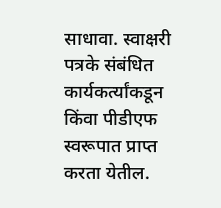साधावा. स्वाक्षरी पत्रके संबंधित कार्यकर्त्यांकडून किंवा पीडीएफ स्वरूपात प्राप्त करता येतील.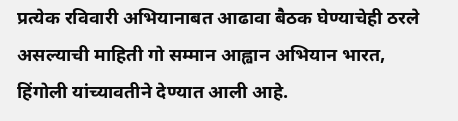प्रत्येक रविवारी अभियानाबत आढावा बैठक घेण्याचेही ठरले असल्याची माहिती गो सम्मान आह्वान अभियान भारत, हिंगोली यांच्यावतीने देण्यात आली आहे.